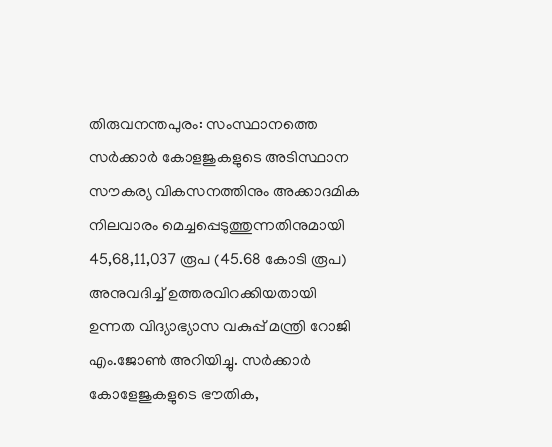തിരുവനന്തപുരം: സംസ്ഥാനത്തെ സർക്കാർ കോളജുകളുടെ അടിസ്ഥാന സൗകര്യ വികസനത്തിനും അക്കാദമിക നിലവാരം മെച്ചപ്പെടുത്തുന്നതിനുമായി 45,68,11,037 രൂപ (45.68 കോടി രൂപ) അനുവദിച്ച് ഉത്തരവിറക്കിയതായി ഉന്നത വിദ്യാഭ്യാസ വകുപ്പ് മന്ത്രി റോജി എം.ജോൺ അറിയിച്ചു. സർക്കാർ കോളേജുകളുടെ ഭൗതിക,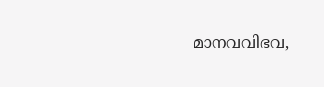മാനവവിഭവ,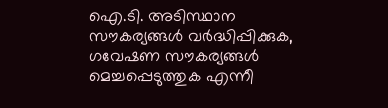ഐ.ടി. അടിസ്ഥാന സൗകര്യങ്ങൾ വർദ്ധിപ്പിക്കുക, ഗവേഷണ സൗകര്യങ്ങൾ മെച്ചപ്പെടുത്തുക എന്നീ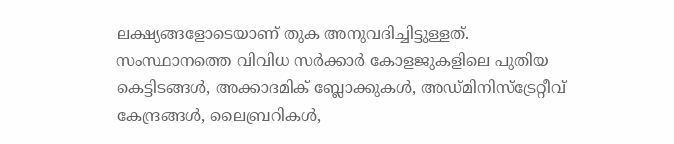ലക്ഷ്യങ്ങളോടെയാണ് തുക അനുവദിച്ചിട്ടുള്ളത്.
സംസ്ഥാനത്തെ വിവിധ സർക്കാർ കോളജുകളിലെ പുതിയ കെട്ടിടങ്ങൾ, അക്കാദമിക് ബ്ലോക്കുകൾ, അഡ്മിനിസ്ട്രേറ്റീവ് കേന്ദ്രങ്ങൾ, ലൈബ്രറികൾ,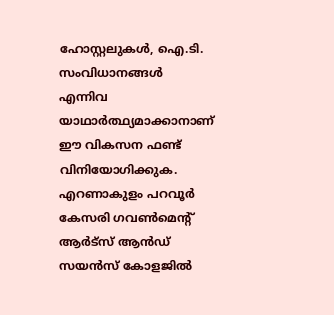ഹോസ്റ്റലുകൾ, ഐ.ടി. സംവിധാനങ്ങൾ എന്നിവ യാഥാർത്ഥ്യമാക്കാനാണ് ഈ വികസന ഫണ്ട് വിനിയോഗിക്കുക.
എറണാകുളം പറവൂർ കേസരി ഗവൺമെന്റ് ആർട്സ് ആൻഡ് സയൻസ് കോളജിൽ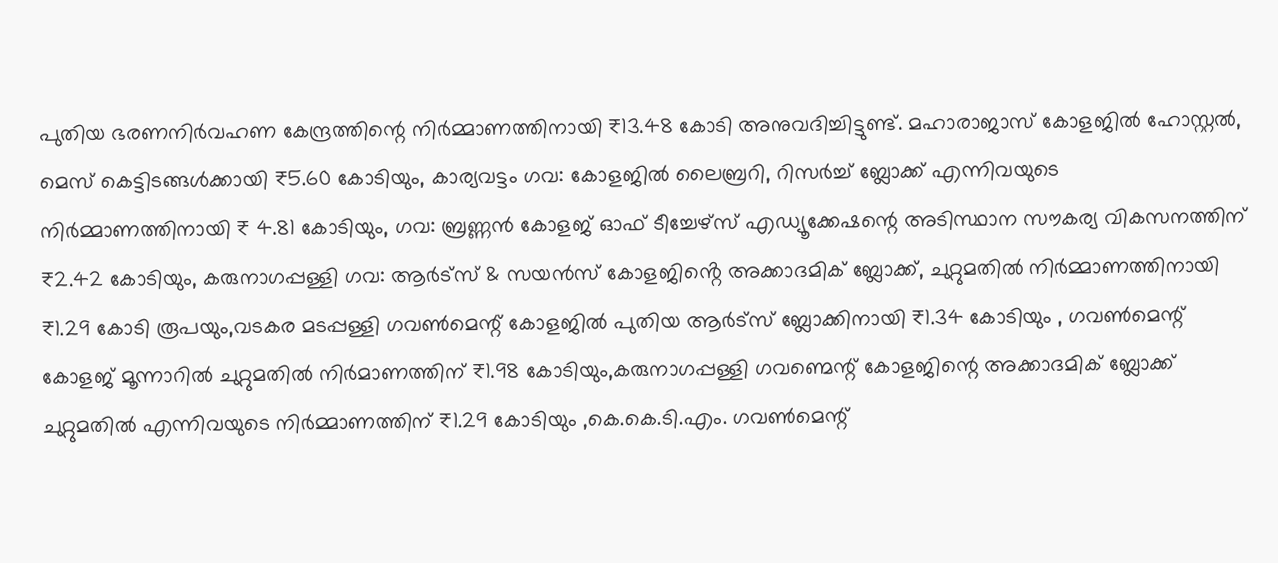പുതിയ ഭരണനിർവഹണ കേന്ദ്രത്തിന്റെ നിർമ്മാണത്തിനായി ₹13.48 കോടി അനുവദിച്ചിട്ടുണ്ട്. മഹാരാജാസ് കോളജിൽ ഹോസ്റ്റൽ, മെസ് കെട്ടിടങ്ങൾക്കായി ₹5.60 കോടിയും, കാര്യവട്ടം ഗവ: കോളജിൽ ലൈബ്രറി, റിസർച്ച് ബ്ലോക്ക് എന്നിവയുടെ നിർമ്മാണത്തിനായി ₹ 4.81 കോടിയും, ഗവ: ബ്രണ്ണൻ കോളജ് ഓഫ് ടീച്ചേഴ്സ് എഡ്യൂക്കേഷന്റെ അടിസ്ഥാന സൗകര്യ വികസനത്തിന് ₹2.42 കോടിയും, കരുനാഗപ്പള്ളി ഗവ: ആർട്സ് & സയൻസ് കോളജിൻ്റെ അക്കാദമിക് ബ്ലോക്ക്, ചുറ്റുമതിൽ നിർമ്മാണത്തിനായി ₹1.29 കോടി രൂപയും,വടകര മടപ്പള്ളി ഗവൺമെന്റ് കോളജിൽ പുതിയ ആർട്സ് ബ്ലോക്കിനായി ₹1.34 കോടിയും , ഗവൺമെന്റ് കോളജ് മൂന്നാറിൽ ചുറ്റുമതിൽ നിർമാണത്തിന് ₹1.98 കോടിയും,കരുനാഗപ്പള്ളി ഗവണ്മെന്റ് കോളജിന്റെ അക്കാദമിക് ബ്ലോക്ക് ചുറ്റുമതിൽ എന്നിവയുടെ നിർമ്മാണത്തിന് ₹1.29 കോടിയും ,കെ.കെ.ടി.എം. ഗവൺമെന്റ്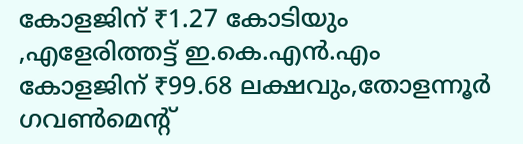കോളജിന് ₹1.27 കോടിയും ,എളേരിത്തട്ട് ഇ.കെ.എൻ.എം കോളജിന് ₹99.68 ലക്ഷവും,തോളന്നൂർ ഗവൺമെന്റ്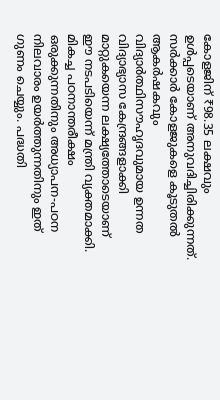കോളജിന് ₹98.35 ലക്ഷവും ഉൾപ്പടെയാണ് അനുവദിച്ചിരിക്കുന്നത്.
സർക്കാർ കോളജുകളെ കൂടുതൽ ആകർഷകവും വിദ്യാർത്ഥിസൗഹൃദവുമായ ഉന്നത വിദ്യാഭ്യാസ കേന്ദ്രങ്ങളാക്കി മാറ്റുകയെന്ന ലക്ഷ്യത്തോടെയാണ് ഈ നടപടിയെന്ന് മന്ത്രി വ്യക്തമാക്കി. മികച്ച പഠനാന്തരീക്ഷം ഒരുക്കുന്നതിനും അധ്യാപന-പഠന നിലവാരം ഉയർത്തുന്നതിനും ഇത് ഗുണം ചെയ്യും. പദ്ധതി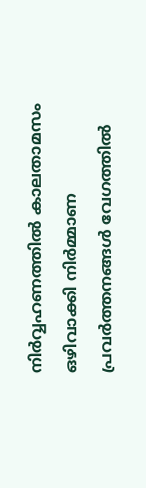നിർവ്വഹണത്തിൽ കാലതാമസം ഒഴിവാക്കി നിർമ്മാണ പ്രവർത്തനങ്ങൾ വേഗത്തിൽ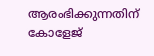ആരംഭിക്കുന്നതിന് കോളേജ്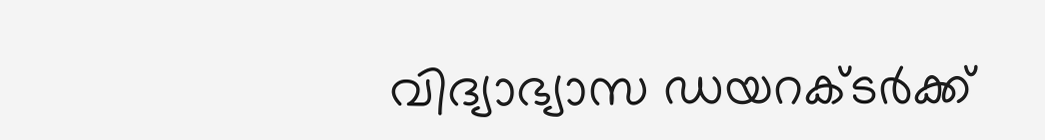വിദ്യാഭ്യാസ ഡയറക്ടർക്ക്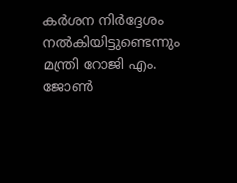കർശന നിർദ്ദേശം നൽകിയിട്ടുണ്ടെന്നും മന്ത്രി റോജി എം. ജോൺ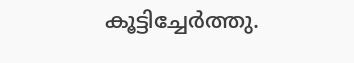കൂട്ടിച്ചേർത്തു.